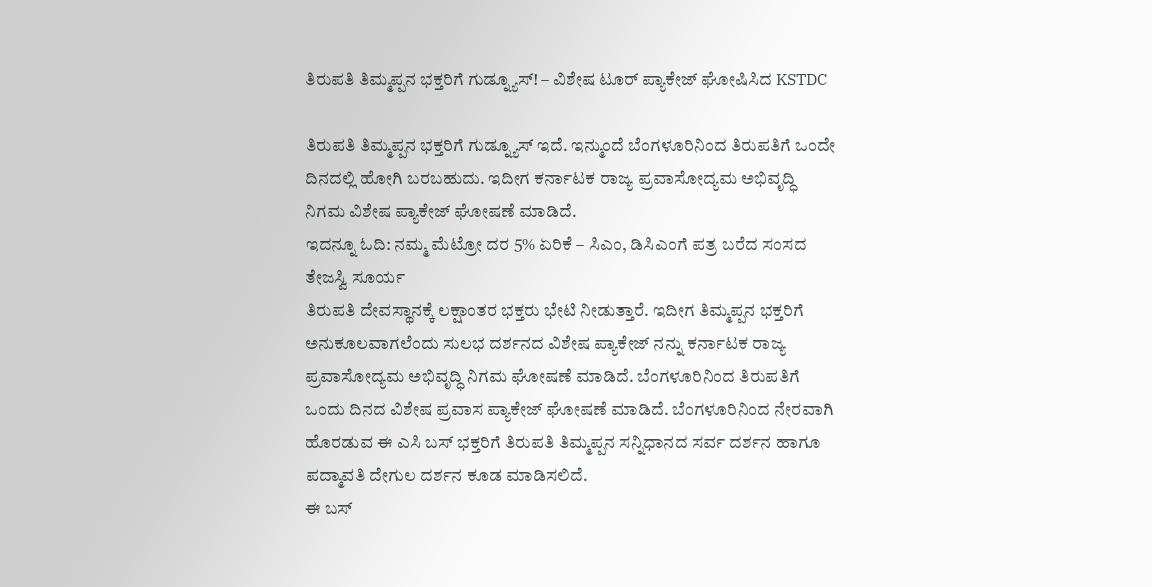ತಿರುಪತಿ ತಿಮ್ಮಪ್ಪನ ಭಕ್ತರಿಗೆ ಗುಡ್ನ್ಯೂಸ್! – ವಿಶೇಷ ಟೂರ್ ಪ್ಯಾಕೇಜ್ ಘೋಷಿಸಿದ KSTDC

ತಿರುಪತಿ ತಿಮ್ಮಪ್ಪನ ಭಕ್ತರಿಗೆ ಗುಡ್ನ್ಯೂಸ್ ಇದೆ. ಇನ್ಮುಂದೆ ಬೆಂಗಳೂರಿನಿಂದ ತಿರುಪತಿಗೆ ಒಂದೇ ದಿನದಲ್ಲಿ ಹೋಗಿ ಬರಬಹುದು. ಇದೀಗ ಕರ್ನಾಟಕ ರಾಜ್ಯ ಪ್ರವಾಸೋದ್ಯಮ ಅಭಿವೃದ್ಧಿ ನಿಗಮ ವಿಶೇಷ ಪ್ಯಾಕೇಜ್ ಘೋಷಣೆ ಮಾಡಿದೆ.
ಇದನ್ನೂ ಓದಿ: ನಮ್ಮ ಮೆಟ್ರೋ ದರ 5% ಏರಿಕೆ – ಸಿಎಂ, ಡಿಸಿಎಂಗೆ ಪತ್ರ ಬರೆದ ಸಂಸದ ತೇಜಸ್ವಿ ಸೂರ್ಯ
ತಿರುಪತಿ ದೇವಸ್ಥಾನಕ್ಕೆ ಲಕ್ಷಾಂತರ ಭಕ್ತರು ಭೇಟಿ ನೀಡುತ್ತಾರೆ. ಇದೀಗ ತಿಮ್ಮಪ್ಪನ ಭಕ್ತರಿಗೆ ಅನುಕೂಲವಾಗಲೆಂದು ಸುಲಭ ದರ್ಶನದ ವಿಶೇಷ ಪ್ಯಾಕೇಜ್ ನನ್ನು ಕರ್ನಾಟಕ ರಾಜ್ಯ ಪ್ರವಾಸೋದ್ಯಮ ಅಭಿವೃದ್ಧಿ ನಿಗಮ ಘೋಷಣೆ ಮಾಡಿದೆ. ಬೆಂಗಳೂರಿನಿಂದ ತಿರುಪತಿಗೆ ಒಂದು ದಿನದ ವಿಶೇಷ ಪ್ರವಾಸ ಪ್ಯಾಕೇಜ್ ಘೋಷಣೆ ಮಾಡಿದೆ. ಬೆಂಗಳೂರಿನಿಂದ ನೇರವಾಗಿ ಹೊರಡುವ ಈ ಎಸಿ ಬಸ್ ಭಕ್ತರಿಗೆ ತಿರುಪತಿ ತಿಮ್ಮಪ್ಪನ ಸನ್ನಿಧಾನದ ಸರ್ವ ದರ್ಶನ ಹಾಗೂ ಪದ್ಮಾವತಿ ದೇಗುಲ ದರ್ಶನ ಕೂಡ ಮಾಡಿಸಲಿದೆ.
ಈ ಬಸ್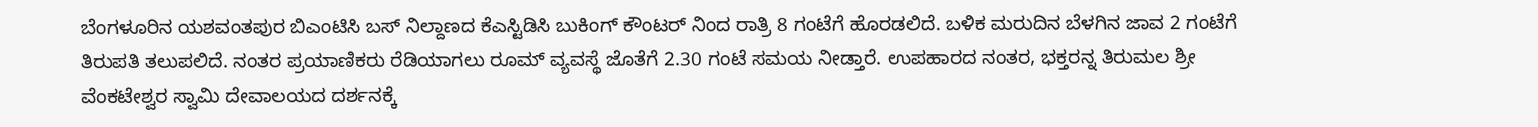ಬೆಂಗಳೂರಿನ ಯಶವಂತಪುರ ಬಿಎಂಟಿಸಿ ಬಸ್ ನಿಲ್ದಾಣದ ಕೆಎಸ್ಟಿಡಿಸಿ ಬುಕಿಂಗ್ ಕೌಂಟರ್ ನಿಂದ ರಾತ್ರಿ 8 ಗಂಟೆಗೆ ಹೊರಡಲಿದೆ. ಬಳಿಕ ಮರುದಿನ ಬೆಳಗಿನ ಜಾವ 2 ಗಂಟೆಗೆ ತಿರುಪತಿ ತಲುಪಲಿದೆ. ನಂತರ ಪ್ರಯಾಣಿಕರು ರೆಡಿಯಾಗಲು ರೂಮ್ ವ್ಯವಸ್ಥೆ ಜೊತೆಗೆ 2.30 ಗಂಟೆ ಸಮಯ ನೀಡ್ತಾರೆ. ಉಪಹಾರದ ನಂತರ, ಭಕ್ತರನ್ನ ತಿರುಮಲ ಶ್ರೀ ವೆಂಕಟೇಶ್ವರ ಸ್ವಾಮಿ ದೇವಾಲಯದ ದರ್ಶನಕ್ಕೆ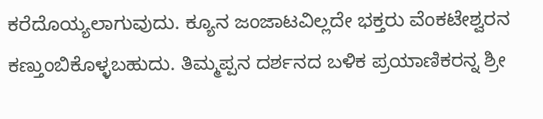ಕರೆದೊಯ್ಯಲಾಗುವುದು. ಕ್ಯೂನ ಜಂಜಾಟವಿಲ್ಲದೇ ಭಕ್ತರು ವೆಂಕಟೇಶ್ವರನ ಕಣ್ತುಂಬಿಕೊಳ್ಳಬಹುದು. ತಿಮ್ಮಪ್ಪನ ದರ್ಶನದ ಬಳಿಕ ಪ್ರಯಾಣಿಕರನ್ನ ಶ್ರೀ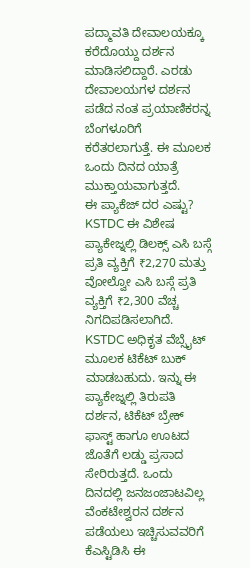ಪದ್ಮಾವತಿ ದೇವಾಲಯಕ್ಕೂ ಕರೆದೊಯ್ದು ದರ್ಶನ ಮಾಡಿಸಲಿದ್ದಾರೆ. ಎರಡು ದೇವಾಲಯಗಳ ದರ್ಶನ ಪಡೆದ ನಂತ ಪ್ರಯಾಣಿಕರನ್ನ ಬೆಂಗಳೂರಿಗೆ ಕರೆತರಲಾಗುತ್ತೆ. ಈ ಮೂಲಕ ಒಂದು ದಿನದ ಯಾತ್ರೆ ಮುಕ್ತಾಯವಾಗುತ್ತದೆ.
ಈ ಪ್ಯಾಕೆಜ್ ದರ ಎಷ್ಟು?
KSTDC ಈ ವಿಶೇಷ ಪ್ಯಾಕೇಜ್ನಲ್ಲಿ ಡಿಲಕ್ಸ್ ಎಸಿ ಬಸ್ಗೆ ಪ್ರತಿ ವ್ಯಕ್ತಿಗೆ ₹2,270 ಮತ್ತು ವೋಲ್ವೋ ಎಸಿ ಬಸ್ಗೆ ಪ್ರತಿ ವ್ಯಕ್ತಿಗೆ ₹2,300 ವೆಚ್ಚ ನಿಗದಿಪಡಿಸಲಾಗಿದೆ. KSTDC ಅಧಿಕೃತ ವೆಬ್ಸೈಟ್ ಮೂಲಕ ಟಿಕೆಟ್ ಬುಕ್ ಮಾಡಬಹುದು. ಇನ್ನು ಈ ಪ್ಯಾಕೇಜ್ನಲ್ಲಿ ತಿರುಪತಿ ದರ್ಶನ, ಟಿಕೆಟ್ ಬ್ರೇಕ್ ಫಾಸ್ಟ್ ಹಾಗೂ ಊಟದ ಜೊತೆಗೆ ಲಡ್ಡು ಪ್ರಸಾದ ಸೇರಿರುತ್ತದೆ. ಒಂದು ದಿನದಲ್ಲಿ ಜನಜಂಜಾಟವಿಲ್ಲ ವೆಂಕಟೇಶ್ವರನ ದರ್ಶನ ಪಡೆಯಲು ಇಚ್ಚಿಸುವವರಿಗೆ ಕೆಎಸ್ಟಿಡಿಸಿ ಈ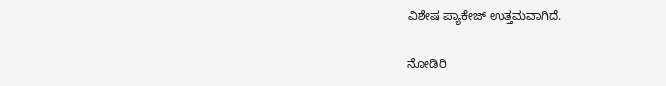ವಿಶೇಷ ಪ್ಯಾಕೇಜ್ ಉತ್ತಮವಾಗಿದೆ.

ನೋಡಿರಿ